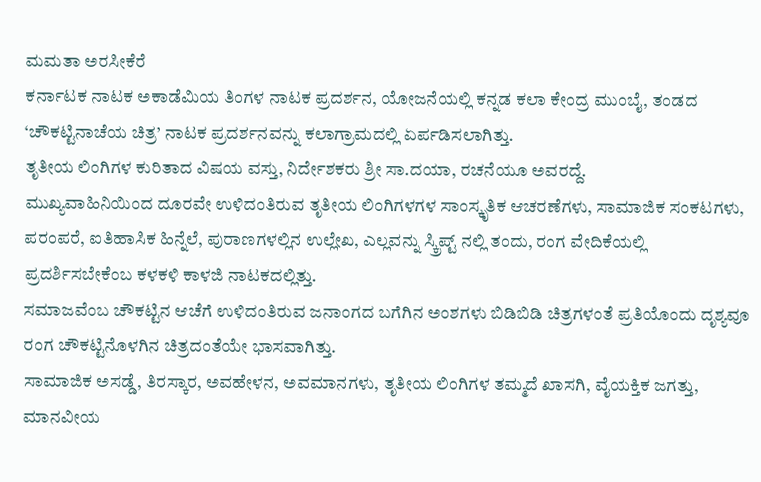ಮಮತಾ ಅರಸೀಕೆರೆ
ಕರ್ನಾಟಕ ನಾಟಕ ಅಕಾಡೆಮಿಯ ತಿಂಗಳ ನಾಟಕ ಪ್ರದರ್ಶನ, ಯೋಜನೆಯಲ್ಲಿ ಕನ್ನಡ ಕಲಾ ಕೇಂದ್ರ ಮುಂಬೈ, ತಂಡದ ‘ಚೌಕಟ್ಟಿನಾಚೆಯ ಚಿತ್ರ’ ನಾಟಕ ಪ್ರದರ್ಶನವನ್ನು ಕಲಾಗ್ರಾಮದಲ್ಲಿ ಏರ್ಪಡಿಸಲಾಗಿತ್ತು.
ತೃತೀಯ ಲಿಂಗಿಗಳ ಕುರಿತಾದ ವಿಷಯ ವಸ್ತು, ನಿರ್ದೇಶಕರು ಶ್ರೀ ಸಾ.ದಯಾ, ರಚನೆಯೂ ಅವರದ್ದೆ.
ಮುಖ್ಯವಾಹಿನಿಯಿಂದ ದೂರವೇ ಉಳಿದಂತಿರುವ ತೃತೀಯ ಲಿಂಗಿಗಳಗಳ ಸಾಂಸ್ಕೃತಿಕ ಆಚರಣೆಗಳು, ಸಾಮಾಜಿಕ ಸಂಕಟಗಳು, ಪರಂಪರೆ, ಐತಿಹಾಸಿಕ ಹಿನ್ನೆಲೆ, ಪುರಾಣಗಳಲ್ಲಿನ ಉಲ್ಲೇಖ, ಎಲ್ಲವನ್ನು ಸ್ಕ್ರಿಪ್ಟ್ ನಲ್ಲಿ ತಂದು, ರಂಗ ವೇದಿಕೆಯಲ್ಲಿ ಪ್ರದರ್ಶಿಸಬೇಕೆಂಬ ಕಳಕಳಿ ಕಾಳಜಿ ನಾಟಕದಲ್ಲಿತ್ತು.
ಸಮಾಜವೆಂಬ ಚೌಕಟ್ಟಿನ ಆಚೆಗೆ ಉಳಿದಂತಿರುವ ಜನಾಂಗದ ಬಗೆಗಿನ ಅಂಶಗಳು ಬಿಡಿಬಿಡಿ ಚಿತ್ರಗಳಂತೆ ಪ್ರತಿಯೊಂದು ದೃಶ್ಯವೂ ರಂಗ ಚೌಕಟ್ಟಿನೊಳಗಿನ ಚಿತ್ರದಂತೆಯೇ ಭಾಸವಾಗಿತ್ತು.
ಸಾಮಾಜಿಕ ಅಸಡ್ಡೆ, ತಿರಸ್ಕಾರ, ಅವಹೇಳನ, ಅವಮಾನಗಳು, ತೃತೀಯ ಲಿಂಗಿಗಳ ತಮ್ಮದೆ ಖಾಸಗಿ, ವೈಯಕ್ತಿಕ ಜಗತ್ತು, ಮಾನವೀಯ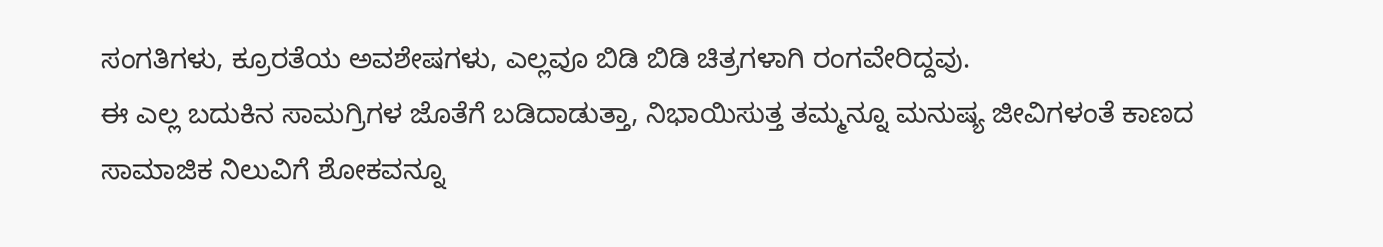ಸಂಗತಿಗಳು, ಕ್ರೂರತೆಯ ಅವಶೇಷಗಳು, ಎಲ್ಲವೂ ಬಿಡಿ ಬಿಡಿ ಚಿತ್ರಗಳಾಗಿ ರಂಗವೇರಿದ್ದವು.
ಈ ಎಲ್ಲ ಬದುಕಿನ ಸಾಮಗ್ರಿಗಳ ಜೊತೆಗೆ ಬಡಿದಾಡುತ್ತಾ, ನಿಭಾಯಿಸುತ್ತ ತಮ್ಮನ್ನೂ ಮನುಷ್ಯ ಜೀವಿಗಳಂತೆ ಕಾಣದ ಸಾಮಾಜಿಕ ನಿಲುವಿಗೆ ಶೋಕವನ್ನೂ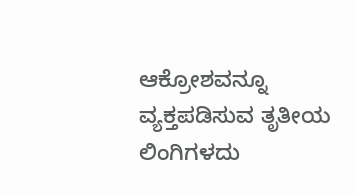ಆಕ್ರೋಶವನ್ನೂ ವ್ಯಕ್ತಪಡಿಸುವ ತೃತೀಯ ಲಿಂಗಿಗಳದು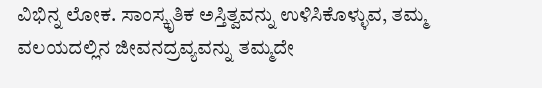ವಿಭಿನ್ನ ಲೋಕ. ಸಾಂಸ್ಕೃತಿಕ ಅಸ್ತಿತ್ವವನ್ನು ಉಳಿಸಿಕೊಳ್ಳುವ, ತಮ್ಮ ವಲಯದಲ್ಲಿನ ಜೀವನದ್ರವ್ಯವನ್ನು ತಮ್ಮದೇ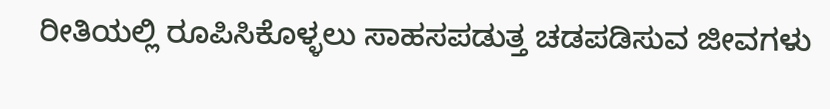ರೀತಿಯಲ್ಲಿ ರೂಪಿಸಿಕೊಳ್ಳಲು ಸಾಹಸಪಡುತ್ತ ಚಡಪಡಿಸುವ ಜೀವಗಳು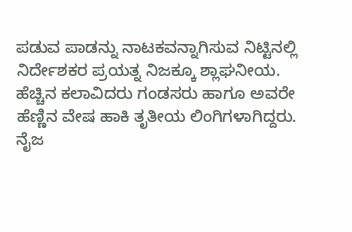ಪಡುವ ಪಾಡನ್ನು ನಾಟಕವನ್ನಾಗಿಸುವ ನಿಟ್ಟಿನಲ್ಲಿ ನಿರ್ದೇಶಕರ ಪ್ರಯತ್ನ ನಿಜಕ್ಕೂ ಶ್ಲಾಘನೀಯ.
ಹೆಚ್ಚಿನ ಕಲಾವಿದರು ಗಂಡಸರು ಹಾಗೂ ಅವರೇ ಹೆಣ್ಣಿನ ವೇಷ ಹಾಕಿ ತೃತೀಯ ಲಿಂಗಿಗಳಾಗಿದ್ದರು. ನೈಜ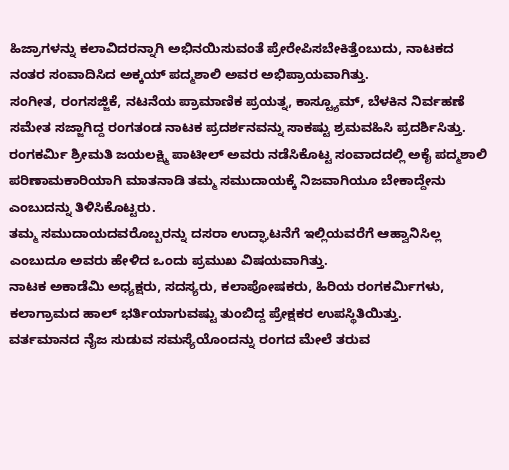ಹಿಜ್ರಾಗಳನ್ನು ಕಲಾವಿದರನ್ನಾಗಿ ಅಭಿನಯಿಸುವಂತೆ ಪ್ರೇರೇಪಿಸಬೇಕಿತ್ತೆಂಬುದು, ನಾಟಕದ ನಂತರ ಸಂವಾದಿಸಿದ ಅಕ್ಕಯ್ ಪದ್ಮಶಾಲಿ ಅವರ ಅಭಿಪ್ರಾಯವಾಗಿತ್ತು.
ಸಂಗೀತ, ರಂಗಸಜ್ಜಿಕೆ, ನಟನೆಯ ಪ್ರಾಮಾಣಿಕ ಪ್ರಯತ್ನ, ಕಾಸ್ಟ್ಯೂಮ್, ಬೆಳಕಿನ ನಿರ್ವಹಣೆ ಸಮೇತ ಸಜ್ಜಾಗಿದ್ದ ರಂಗತಂಡ ನಾಟಕ ಪ್ರದರ್ಶನವನ್ನು ಸಾಕಷ್ಟು ಶ್ರಮವಹಿಸಿ ಪ್ರದರ್ಶಿಸಿತ್ತು.
ರಂಗಕರ್ಮಿ ಶ್ರೀಮತಿ ಜಯಲಕ್ಷ್ಮಿ ಪಾಟೀಲ್ ಅವರು ನಡೆಸಿಕೊಟ್ಟ ಸಂವಾದದಲ್ಲಿ ಅಕೈ ಪದ್ಮಶಾಲಿ ಪರಿಣಾಮಕಾರಿಯಾಗಿ ಮಾತನಾಡಿ ತಮ್ಮ ಸಮುದಾಯಕ್ಕೆ ನಿಜವಾಗಿಯೂ ಬೇಕಾದ್ದೇನು ಎಂಬುದನ್ನು ತಿಳಿಸಿಕೊಟ್ಟರು.
ತಮ್ಮ ಸಮುದಾಯದವರೊಬ್ಬರನ್ನು ದಸರಾ ಉದ್ಘಾಟನೆಗೆ ಇಲ್ಲಿಯವರೆಗೆ ಆಹ್ವಾನಿಸಿಲ್ಲ ಎಂಬುದೂ ಅವರು ಹೇಳಿದ ಒಂದು ಪ್ರಮುಖ ವಿಷಯವಾಗಿತ್ತು.
ನಾಟಕ ಅಕಾಡೆಮಿ ಅಧ್ಯಕ್ಷರು, ಸದಸ್ಯರು, ಕಲಾಪೋಷಕರು, ಹಿರಿಯ ರಂಗಕರ್ಮಿಗಳು, ಕಲಾಗ್ರಾಮದ ಹಾಲ್ ಭರ್ತಿಯಾಗುವಷ್ಟು ತುಂಬಿದ್ದ ಪ್ರೇಕ್ಷಕರ ಉಪಸ್ಥಿತಿಯಿತ್ತು.
ವರ್ತಮಾನದ ನೈಜ ಸುಡುವ ಸಮಸ್ಯೆಯೊಂದನ್ನು ರಂಗದ ಮೇಲೆ ತರುವ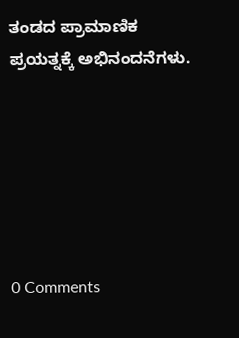ತಂಡದ ಪ್ರಾಮಾಣಿಕ ಪ್ರಯತ್ನಕ್ಕೆ ಅಭಿನಂದನೆಗಳು.






0 Comments